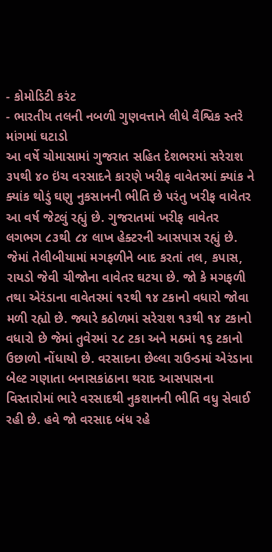- કોમોડિટી કરંટ
- ભારતીય તલની નબળી ગુણવત્તાને લીધે વૈશ્વિક સ્તરે માંગમાં ઘટાડો
આ વર્ષે ચોમાસામાં ગુજરાત સહિત દેશભરમાં સરેરાશ ૩૫થી ૪૦ ઇંચ વરસાદને કારણે ખરીફ વાવેતરમાં ક્યાંક ને ક્યાંક થોડું ઘણુ નુકસાનની ભીતિ છે પરંતુ ખરીફ વાવેતર આ વર્ષ જેટલું રહ્યું છે. ગુજરાતમાં ખરીફ વાવેતર લગભગ ૮૩થી ૮૪ લાખ હેક્ટરની આસપાસ રહ્યું છે. જેમાં તેલીબીયામાં મગફળીને બાદ કરતાં તલ, કપાસ, રાયડો જેવી ચીજોના વાવેતર ઘટયા છે. જો કે મગફળી તથા એરંડાના વાવેતરમાં ૧૨થી ૧૪ ટકાનો વધારો જોવા મળી રહ્યો છે. જ્યારે કઠોળમાં સરેરાશ ૧૩થી ૧૪ ટકાનો વધારો છે જેમાં તુવેરમાં ૨૮ ટકા અને મઠમાં ૧૬ ટકાનો ઉછાળો નોંધાયો છે. વરસાદના છેલ્લા રાઉન્ડમાં એરંડાના બેલ્ટ ગણાતા બનાસકાંઠાના થરાદ આસપાસના વિસ્તારોમાં ભારે વરસાદથી નુકશાનની ભીતિ વધુ સેવાઈ રહી છે. હવે જો વરસાદ બંધ રહે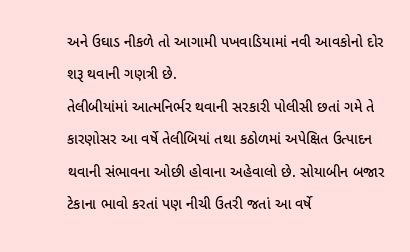અને ઉઘાડ નીકળે તો આગામી પખવાડિયામાં નવી આવકોનો દોર શરૂ થવાની ગણત્રી છે.
તેલીબીયાંમાં આત્મનિર્ભર થવાની સરકારી પોલીસી છતાં ગમે તે કારણોસર આ વર્ષે તેલીબિયાં તથા કઠોળમાં અપેક્ષિત ઉત્પાદન થવાની સંભાવના ઓછી હોવાના અહેવાલો છે. સોયાબીન બજાર ટેકાના ભાવો કરતાં પણ નીચી ઉતરી જતાં આ વર્ષે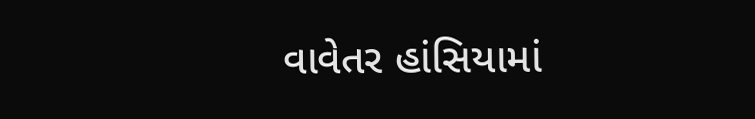વાવેતર હાંસિયામાં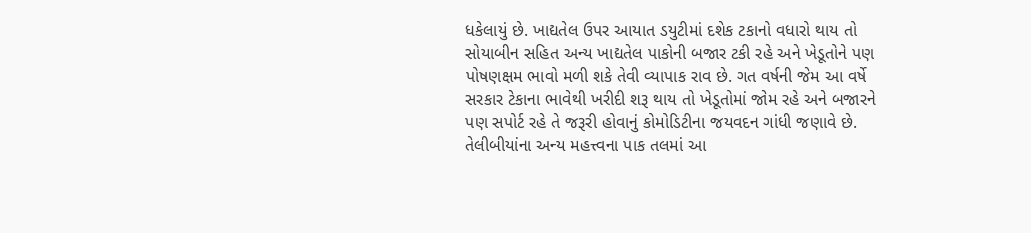ધકેલાયું છે. ખાદ્યતેલ ઉપર આયાત ડયુટીમાં દશેક ટકાનો વધારો થાય તો સોયાબીન સહિત અન્ય ખાદ્યતેલ પાકોની બજાર ટકી રહે અને ખેડૂતોને પણ પોષણક્ષમ ભાવો મળી શકે તેવી વ્યાપાક રાવ છે. ગત વર્ષની જેમ આ વર્ષે સરકાર ટેકાના ભાવેથી ખરીદી શરૂ થાય તો ખેડૂતોમાં જોમ રહે અને બજારને પણ સપોર્ટ રહે તે જરૂરી હોવાનું કોમોડિટીના જયવદન ગાંધી જણાવે છે.
તેલીબીયાંના અન્ય મહત્ત્વના પાક તલમાં આ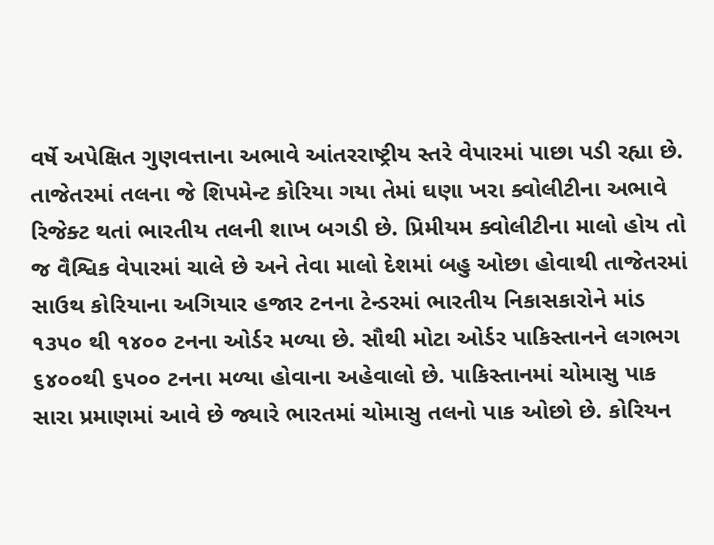વર્ષે અપેક્ષિત ગુણવત્તાના અભાવે આંતરરાષ્ટ્રીય સ્તરે વેપારમાં પાછા પડી રહ્યા છે. તાજેતરમાં તલના જે શિપમેન્ટ કોરિયા ગયા તેમાં ઘણા ખરા ક્વોલીટીના અભાવે રિજેક્ટ થતાં ભારતીય તલની શાખ બગડી છે. પ્રિમીયમ ક્વોલીટીના માલો હોય તો જ વૈશ્વિક વેપારમાં ચાલે છે અને તેવા માલો દેશમાં બહુ ઓછા હોવાથી તાજેતરમાં સાઉથ કોરિયાના અગિયાર હજાર ટનના ટેન્ડરમાં ભારતીય નિકાસકારોને માંડ ૧૩૫૦ થી ૧૪૦૦ ટનના ઓર્ડર મળ્યા છે. સૌથી મોટા ઓર્ડર પાકિસ્તાનને લગભગ ૬૪૦૦થી ૬૫૦૦ ટનના મળ્યા હોવાના અહેવાલો છે. પાકિસ્તાનમાં ચોમાસુ પાક સારા પ્રમાણમાં આવે છે જ્યારે ભારતમાં ચોમાસુ તલનો પાક ઓછો છે. કોરિયન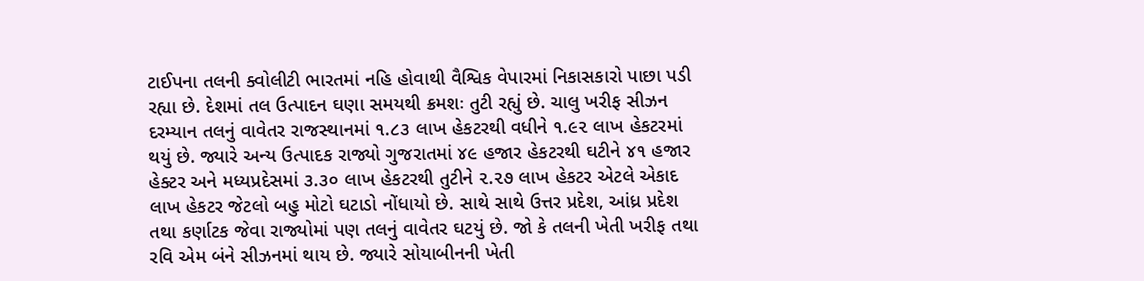ટાઈપના તલની ક્વોલીટી ભારતમાં નહિ હોવાથી વૈશ્વિક વેપારમાં નિકાસકારો પાછા પડી રહ્યા છે. દેશમાં તલ ઉત્પાદન ઘણા સમયથી ક્રમશઃ તુટી રહ્યું છે. ચાલુ ખરીફ સીઝન દરમ્યાન તલનું વાવેતર રાજસ્થાનમાં ૧.૮૩ લાખ હેકટરથી વધીને ૧.૯૨ લાખ હેકટરમાં થયું છે. જ્યારે અન્ય ઉત્પાદક રાજ્યો ગુજરાતમાં ૪૯ હજાર હેકટરથી ઘટીને ૪૧ હજાર હેક્ટર અને મધ્યપ્રદેસમાં ૩.૩૦ લાખ હેકટરથી તુટીને ૨.૨૭ લાખ હેકટર એટલે એકાદ લાખ હેકટર જેટલો બહુ મોટો ઘટાડો નોંધાયો છે. સાથે સાથે ઉત્તર પ્રદેશ, આંધ્ર પ્રદેશ તથા કર્ણાટક જેવા રાજ્યોમાં પણ તલનું વાવેતર ઘટયું છે. જો કે તલની ખેતી ખરીફ તથા રવિ એમ બંને સીઝનમાં થાય છે. જ્યારે સોયાબીનની ખેતી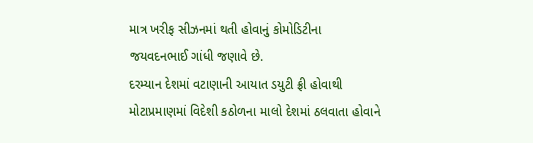માત્ર ખરીફ સીઝનમાં થતી હોવાનું કોમોડિટીના જયવદનભાઈ ગાંધી જણાવે છે.
દરમ્યાન દેશમાં વટાણાની આયાત ડયુટી ફ્રી હોવાથી મોટાપ્રમાણમાં વિદેશી કઠોળના માલો દેશમાં ઠલવાતા હોવાને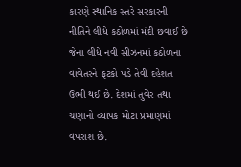કારણે સ્થાનિક સ્તરે સરકારની નીતિને લીધે કઠોળમાં મંદી છવાઈ છે જેના લીધે નવી સીઝનમાં કઠોળના વાવેતરને ફટકો પડે તેવી દહેશત ઉભી થઈ છે. દેશમાં તુવેર તથા ચણાનો વ્યાપક મોટા પ્રમાણમાં વપરાશ છે.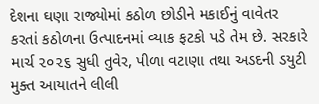દેશના ઘણા રાજ્યોમાં કઠોળ છોડીને મકાઈનું વાવેતર કરતાં કઠોળના ઉત્પાદનમાં વ્યાક ફટકો પડે તેમ છે. સરકારે માર્ચ ૨૦૨૬ સુધી તુવેર, પીળા વટાણા તથા અડદની ડયુટી મુક્ત આયાતને લીલી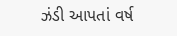ઝંડી આપતાં વર્ષ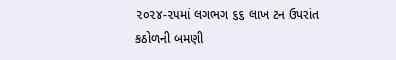૨૦૨૪-૨૫માં લગભગ ૬૬ લાખ ટન ઉપરાંત કઠોળની બમણી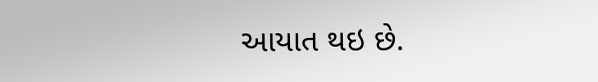આયાત થઇ છે.